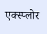एक्स्प्लोर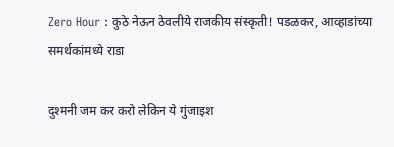Zero Hour : कुठे नेऊन ठेवलीये राजकीय संस्कृती! पडळकर, आव्हाडांच्या समर्थकांमध्ये राडा

दुश्मनी जम कर करो लेकिन ये गुंजाइश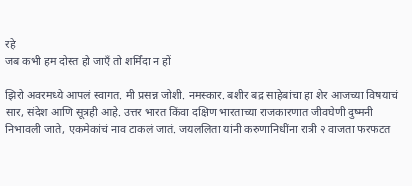रहे
जब कभी हम दोस्त हो जाएँ तो शर्मिंदा न हों

झिरो अवरमध्ये आपलं स्वागत. मी प्रसन्न जोशी. नमस्कार. बशीर बद्र साहेबांचा हा शेर आजच्या विषयाचं सार, संदेश आणि सूत्रही आहे. उत्तर भारत किंवा दक्षिण भारताच्या राजकारणात जीवघेणी दुष्मनी निभावली जाते, एकमेकांचं नाव टाकलं जातं. जयललिता यांनी करुणानिधींना रात्री २ वाजता फरफटत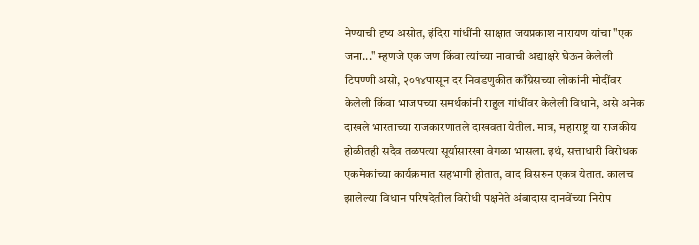नेण्याची दृष्य असोत, इंदिरा गांधींनी साक्षात जयप्रकाश नारायण यांचा "एक जना..." म्हणजे एक जण किंवा त्यांच्या नावाची अद्याक्षरे घेऊन केलेली टिपण्णी असो, २०१४पासून दर निवडणुकीत काँग्रेसच्या लोकांनी मोदींवर केलेली किंवा भाजपच्या समर्थकांनी राहुल गांधींवर केलेली विधाने, असे अनेक दाखले भारताच्या राजकारणातले दाखवता येतील. मात्र, महाराष्ट्र या राजकीय होळीतही सदैव तळपत्या सूर्यासारखा वेगळा भासला. इथं, सत्ताधारी विरोधक एकमेकांच्या कार्यक्रमात सहभागी होतात, वाद विसरुन एकत्र येतात. कालच झालेल्या विधान परिषदेतील विरोधी पक्षनेते अंबादास दानवेंच्या निरोप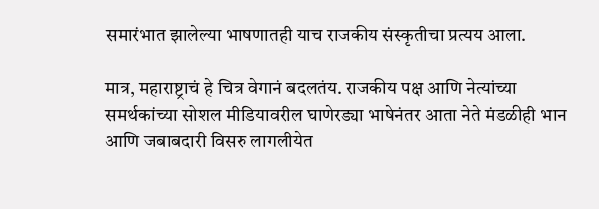समारंभात झालेल्या भाषणातही याच राजकीय संस्कृतीचा प्रत्यय आला.

मात्र, महाराष्ट्राचं हे चित्र वेगानं बदलतंय. राजकीय पक्ष आणि नेत्यांच्या समर्थकांच्या सोशल मीडियावरील घाणेरड्या भाषेनंतर आता नेते मंडळीही भान आणि जबाबदारी विसरु लागलीयेत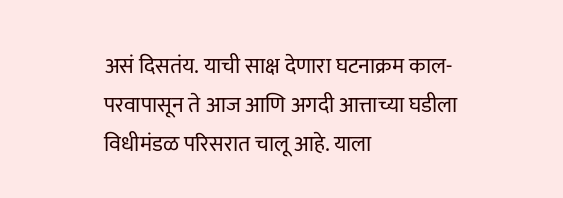असं दिसतंय. याची साक्ष देणारा घटनाक्रम काल-परवापासून ते आज आणि अगदी आत्ताच्या घडीला विधीमंडळ परिसरात चालू आहे. याला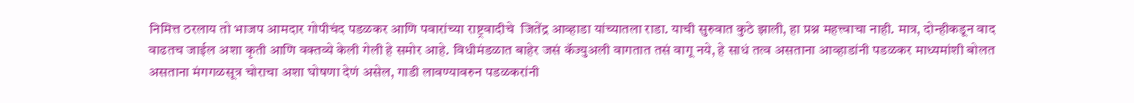निमित्त ठरलाय तो भाजप आमदार गोपीचंद पडळकर आणि पवारांच्या राष्ट्रवादीचे  जितेंद्र आव्हाडा यांच्यातला राडा. याची सुरुवात कुठे झाली, हा प्रश्न महत्त्वाचा नाही. मात्र, दोन्हीकडून वाद वाढतच जाईल अशा कृती आणि वक्तव्ये केली गेली हे समोर आहे. विधीमंडळात बाहेर जसं कॅज्युअली वागतात तसं वागू नये, हे साधं तत्व असताना आव्हाडांनी पडळकर माध्यमांशी बोलत असताना मंगगळसूत्र चोराचा अशा घोषणा देणं असेल, गाडी लावण्यावरुन पडळकरांनी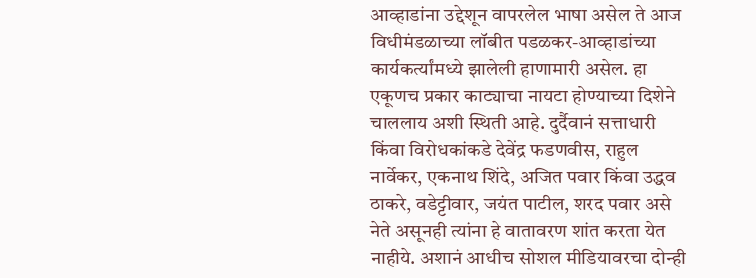आव्हाडांना उद्देशून वापरलेल भाषा असेल ते आज विधीमंडळाच्या लॉबीत पडळकर-आव्हाडांच्या कार्यकर्त्यांमध्ये झालेली हाणामारी असेल. हा एकूणच प्रकार काट्याचा नायटा होण्याच्या दिशेने चाललाय अशी स्थिती आहे. दुर्दैवानं सत्ताधारी किंवा विरोधकांकडे देवेंद्र फडणवीस, राहुल नार्वेकर, एकनाथ शिंदे, अजित पवार किंवा उद्धव ठाकरे, वडेट्टीवार, जयंत पाटील, शरद पवार असे नेते असूनही त्यांना हे वातावरण शांत करता येत नाहीये. अशानं आधीच सोशल मीडियावरचा दोन्ही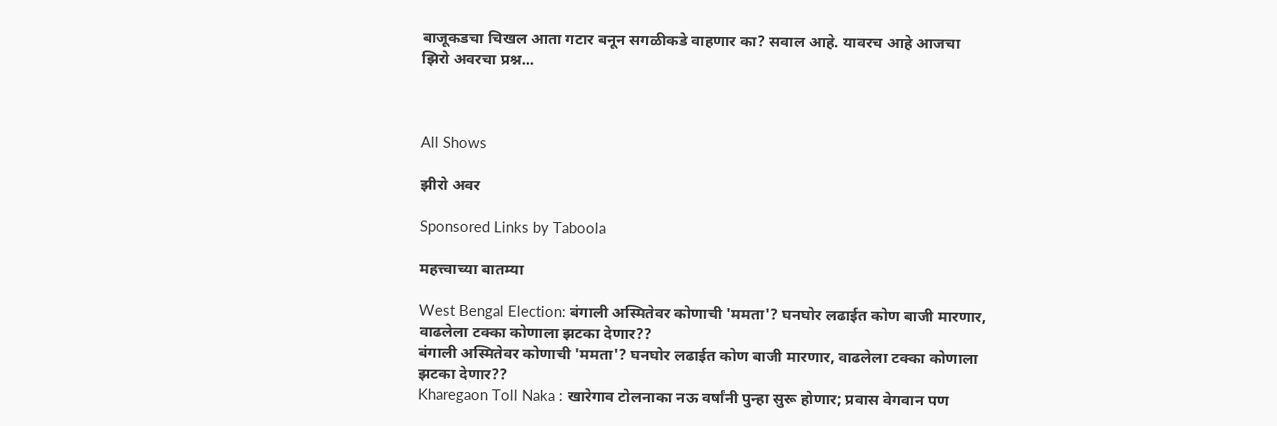बाजूकडचा चिखल आता गटार बनून सगळीकडे वाहणार का? सवाल आहे. यावरच आहे आजचा झिरो अवरचा प्रश्न...



All Shows

झीरो अवर

Sponsored Links by Taboola

महत्त्वाच्या बातम्या

West Bengal Election: बंगाली अस्मितेवर कोणाची 'ममता'? घनघोर लढाईत कोण बाजी मारणार, वाढलेला टक्का कोणाला झटका देणार??
बंगाली अस्मितेवर कोणाची 'ममता'? घनघोर लढाईत कोण बाजी मारणार, वाढलेला टक्का कोणाला झटका देणार??
Kharegaon Toll Naka : खारेगाव टोलनाका नऊ वर्षांनी पुन्हा सुरू होणार; प्रवास वेगवान पण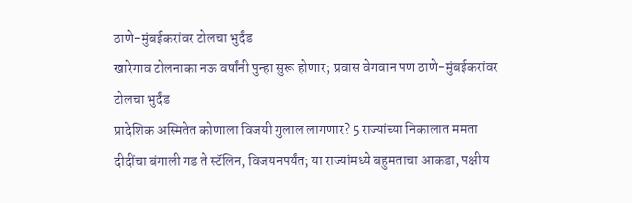ठाणे-मुंबईकरांवर टोलचा भुर्दंड
खारेगाव टोलनाका नऊ वर्षांनी पुन्हा सुरू होणार; प्रवास वेगवान पण ठाणे-मुंबईकरांवर टोलचा भुर्दंड
प्रादेशिक अस्मितेत कोणाला विजयी गुलाल लागणार? 5 राज्यांच्या निकालात ममता दीदींचा बंगाली गड ते स्टॅलिन, विजयनपर्यंत; या राज्यांमध्ये बहुमताचा आकडा, पक्षीय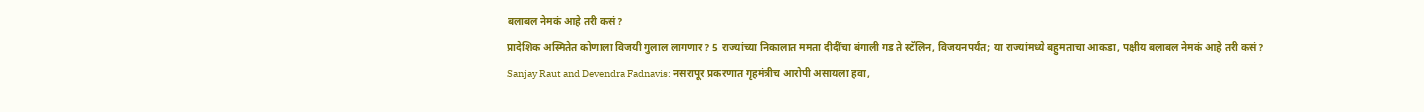बलाबल नेमकं आहे तरी कसं?
प्रादेशिक अस्मितेत कोणाला विजयी गुलाल लागणार? 5 राज्यांच्या निकालात ममता दीदींचा बंगाली गड ते स्टॅलिन, विजयनपर्यंत; या राज्यांमध्ये बहुमताचा आकडा, पक्षीय बलाबल नेमकं आहे तरी कसं?
Sanjay Raut and Devendra Fadnavis: नसरापूर प्रकरणात गृहमंत्रीच आरोपी असायला हवा,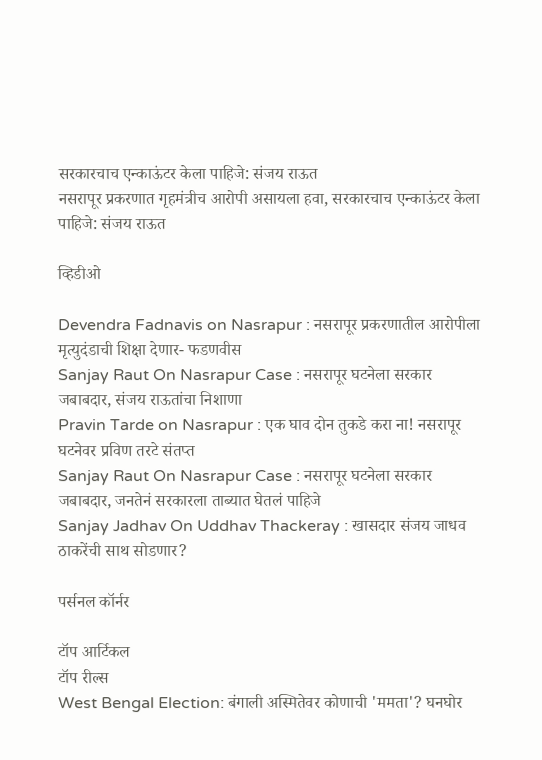सरकारचाच एन्काऊंटर केला पाहिजे: संजय राऊत
नसरापूर प्रकरणात गृहमंत्रीच आरोपी असायला हवा, सरकारचाच एन्काऊंटर केला पाहिजे: संजय राऊत

व्हिडीओ

Devendra Fadnavis on Nasrapur : नसरापूर प्रकरणातील आरोपीला मृत्युदंडाची शिक्षा देणार- फडणवीस
Sanjay Raut On Nasrapur Case : नसरापूर घटनेला सरकार जबाबदार, संजय राऊतांचा निशाणा
Pravin Tarde on Nasrapur : एक घाव दोन तुकडे करा ना! नसरापूर घटनेवर प्रविण तरटे संतप्त
Sanjay Raut On Nasrapur Case : नसरापूर घटनेला सरकार जबाबदार, जनतेनं सरकारला ताब्यात घेतलं पाहिजे
Sanjay Jadhav On Uddhav Thackeray : खासदार संजय जाधव ठाकरेंची साथ सोडणार?

पर्सनल कॉर्नर

टॉप आर्टिकल
टॉप रील्स
West Bengal Election: बंगाली अस्मितेवर कोणाची 'ममता'? घनघोर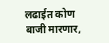लढाईत कोण बाजी मारणार,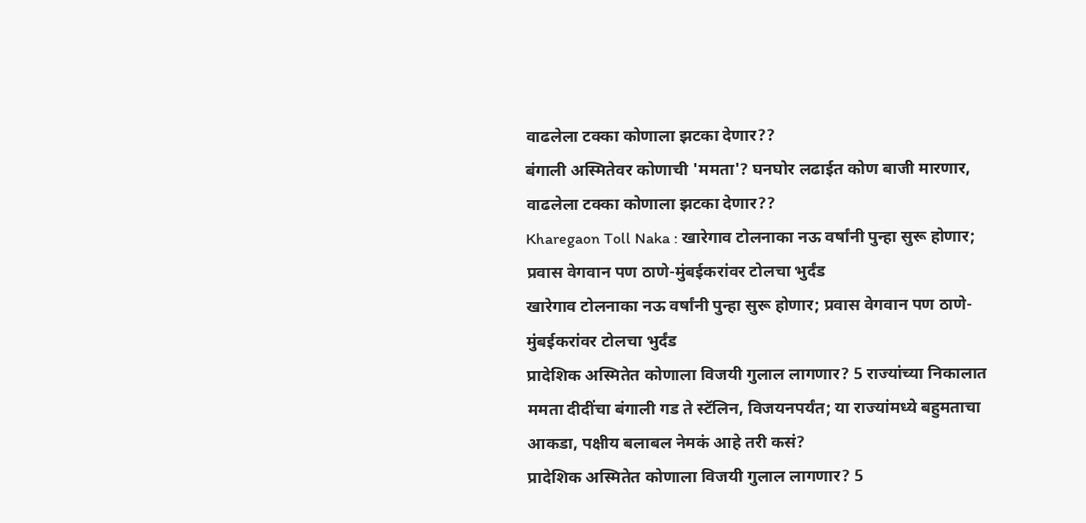वाढलेला टक्का कोणाला झटका देणार??
बंगाली अस्मितेवर कोणाची 'ममता'? घनघोर लढाईत कोण बाजी मारणार, वाढलेला टक्का कोणाला झटका देणार??
Kharegaon Toll Naka : खारेगाव टोलनाका नऊ वर्षांनी पुन्हा सुरू होणार; प्रवास वेगवान पण ठाणे-मुंबईकरांवर टोलचा भुर्दंड
खारेगाव टोलनाका नऊ वर्षांनी पुन्हा सुरू होणार; प्रवास वेगवान पण ठाणे-मुंबईकरांवर टोलचा भुर्दंड
प्रादेशिक अस्मितेत कोणाला विजयी गुलाल लागणार? 5 राज्यांच्या निकालात ममता दीदींचा बंगाली गड ते स्टॅलिन, विजयनपर्यंत; या राज्यांमध्ये बहुमताचा आकडा, पक्षीय बलाबल नेमकं आहे तरी कसं?
प्रादेशिक अस्मितेत कोणाला विजयी गुलाल लागणार? 5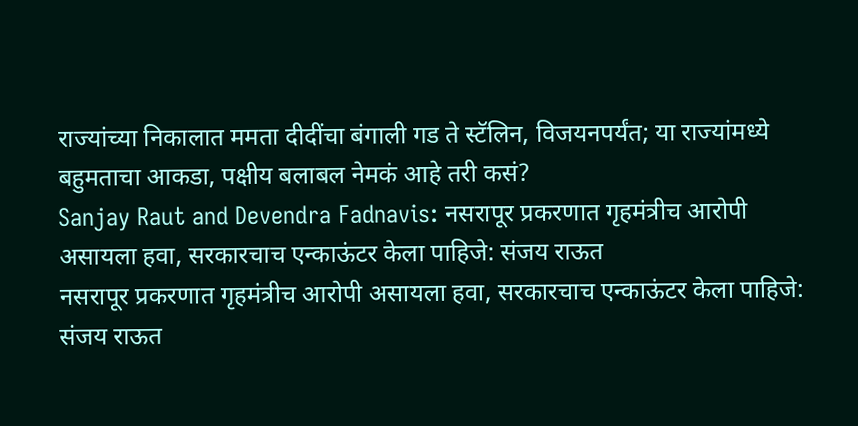राज्यांच्या निकालात ममता दीदींचा बंगाली गड ते स्टॅलिन, विजयनपर्यंत; या राज्यांमध्ये बहुमताचा आकडा, पक्षीय बलाबल नेमकं आहे तरी कसं?
Sanjay Raut and Devendra Fadnavis: नसरापूर प्रकरणात गृहमंत्रीच आरोपी असायला हवा, सरकारचाच एन्काऊंटर केला पाहिजे: संजय राऊत
नसरापूर प्रकरणात गृहमंत्रीच आरोपी असायला हवा, सरकारचाच एन्काऊंटर केला पाहिजे: संजय राऊत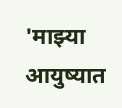'माझ्या आयुष्यात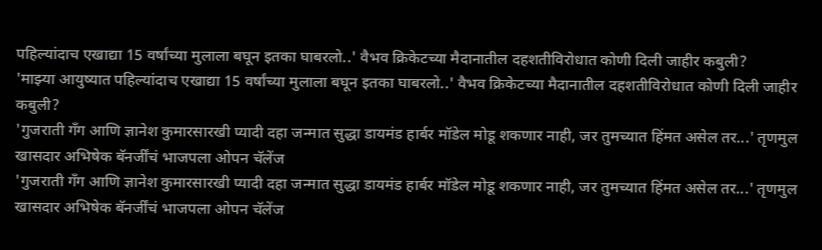पहिल्यांदाच एखाद्या 15 वर्षांच्या मुलाला बघून इतका घाबरलो..' वैभव क्रिकेटच्या मैदानातील दहशतीविरोधात कोणी दिली जाहीर कबुली?
'माझ्या आयुष्यात पहिल्यांदाच एखाद्या 15 वर्षांच्या मुलाला बघून इतका घाबरलो..' वैभव क्रिकेटच्या मैदानातील दहशतीविरोधात कोणी दिली जाहीर कबुली?
'गुजराती गँग आणि ज्ञानेश कुमारसारखी प्यादी दहा जन्मात सुद्धा डायमंड हार्बर मॉडेल मोडू शकणार नाही, जर तुमच्यात हिंमत असेल तर...' तृणमुल खासदार अभिषेक बॅनर्जींचं भाजपला ओपन चॅलेंज
'गुजराती गँग आणि ज्ञानेश कुमारसारखी प्यादी दहा जन्मात सुद्धा डायमंड हार्बर मॉडेल मोडू शकणार नाही, जर तुमच्यात हिंमत असेल तर...' तृणमुल खासदार अभिषेक बॅनर्जींचं भाजपला ओपन चॅलेंज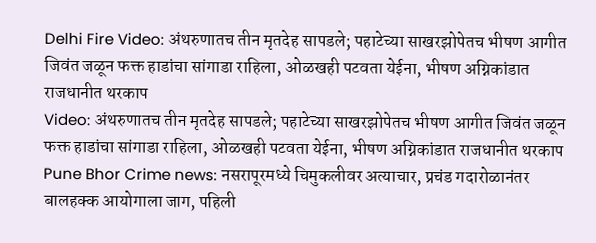Delhi Fire Video: अंथरुणातच तीन मृतदेह सापडले; पहाटेच्या साखरझोपेतच भीषण आगीत जिवंत जळून फक्त हाडांचा सांगाडा राहिला, ओळखही पटवता येईना, भीषण अग्निकांडात राजधानीत थरकाप
Video: अंथरुणातच तीन मृतदेह सापडले; पहाटेच्या साखरझोपेतच भीषण आगीत जिवंत जळून फक्त हाडांचा सांगाडा राहिला, ओळखही पटवता येईना, भीषण अग्निकांडात राजधानीत थरकाप
Pune Bhor Crime news: नसरापूरमध्ये चिमुकलीवर अत्याचार, प्रचंड गदारोळानंतर बालहक्क आयोगाला जाग, पहिली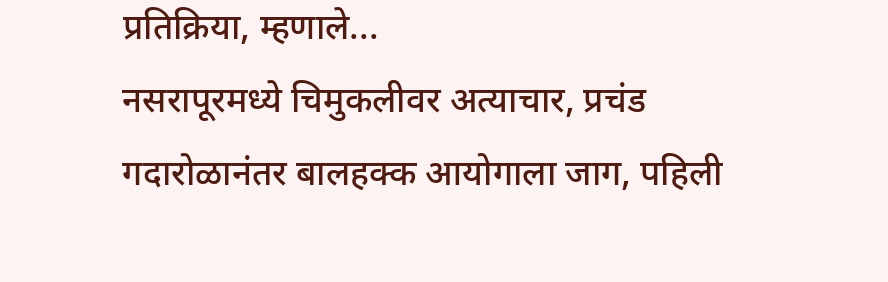प्रतिक्रिया, म्हणाले...
नसरापूरमध्ये चिमुकलीवर अत्याचार, प्रचंड गदारोळानंतर बालहक्क आयोगाला जाग, पहिली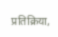प्रतिक्रिया,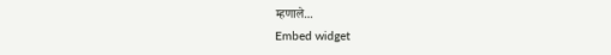म्हणाले...
Embed widget